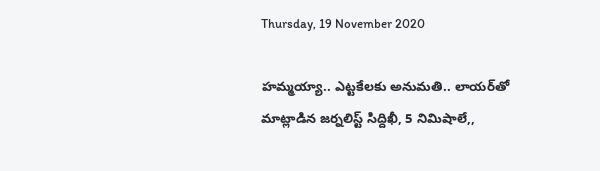Thursday, 19 November 2020

హమ్మయ్యా.. ఎట్టకేలకు అనుమతి.. లాయర్‌తో మాట్లాడిన జర్నలిస్ట్ సిద్దిఖీ, 5 నిమిషాలే,,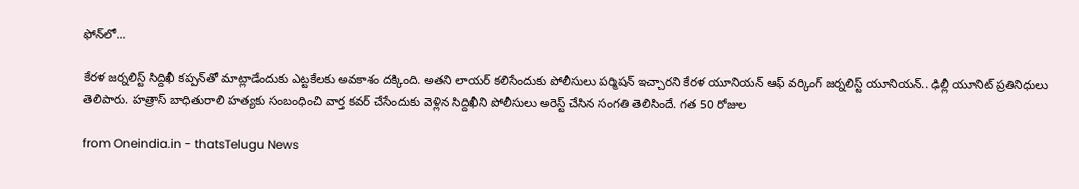ఫోన్‌లో...

కేరళ జర్నలిస్ట్ సిద్దిఖీ కప్పన్‌తో మాట్లాడేందుకు ఎట్టకేలకు అవకాశం దక్కింది. అతని లాయర్‌ కలిసేందుకు పోలీసులు పర్మిషన్ ఇచ్చారని కేరళ యూనియన్ ఆఫ్ వర్కింగ్ జర్నలిస్ట్ యూనియన్.. ఢిల్లీ యూనిట్ ప్రతినిధులు తెలిపారు. హత్రాస్ బాధితురాలి హత్యకు సంబంధించి వార్త కవర్ చేసేందుకు వెళ్లిన సిద్దిఖీని పోలీసులు అరెస్ట్ చేసిన సంగతి తెలిసిందే. గత 50 రోజుల

from Oneindia.in - thatsTelugu News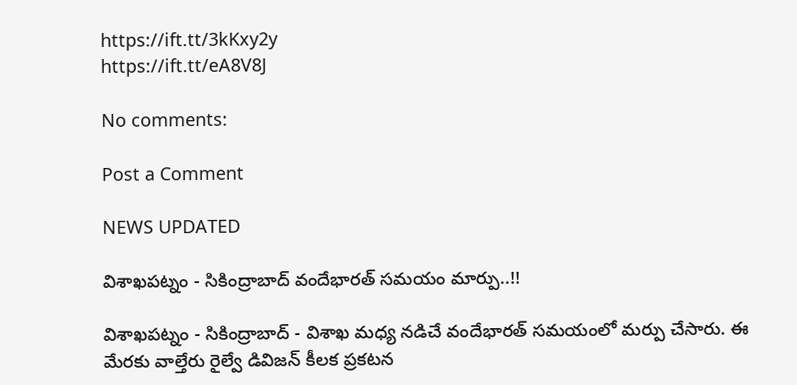https://ift.tt/3kKxy2y
https://ift.tt/eA8V8J

No comments:

Post a Comment

NEWS UPDATED

విశాఖపట్నం - సికింద్రాబాద్ వందేభారత్ సమయం మార్పు..!!

విశాఖపట్నం - సికింద్రాబాద్ - విశాఖ మధ్య నడిచే వందేభారత్ సమయంలో మర్పు చేసారు. ఈ మేరకు వాల్తేరు రైల్వే డివిజన్ కీలక ప్రకటన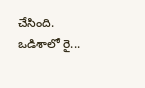చేసింది. ఒడిశాలో రై...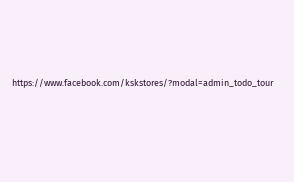https://www.facebook.com/kskstores/?modal=admin_todo_tour